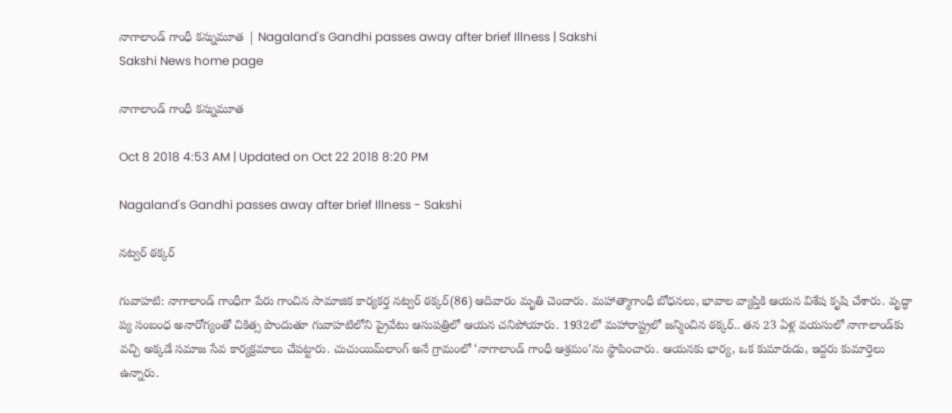నాగాలాండ్‌ గాంధీ కన్నుమూత | Nagaland's Gandhi passes away after brief Illness | Sakshi
Sakshi News home page

నాగాలాండ్‌ గాంధీ కన్నుమూత

Oct 8 2018 4:53 AM | Updated on Oct 22 2018 8:20 PM

Nagaland's Gandhi passes away after brief Illness - Sakshi

నట్వర్‌ ఠక్కర్‌

గువాహటి: నాగాలాండ్‌ గాంధీగా పేరు గాంచిన సామాజిక కార్యకర్త నట్వర్‌ ఠక్కర్‌(86) ఆదివారం మృతి చెందారు. మహాత్మాగాంధీ బోధనలు, భావాల వ్యాప్తికి ఆయన విశేష కృషి చేశారు. వృద్ధా ప్య సంబంధ అనారోగ్యంతో చికిత్స పొందుతూ గువాహటిలోని ప్రైవేటు ఆసుపత్రిలో ఆయన చనిపోయారు. 1932లో మహారాష్ట్రలో జన్మించిన ఠక్కర్‌.. తన 23 ఏళ్ల వయసులో నాగాలాండ్‌కు వచ్చి అక్కడే సమాజ సేవ కార్యక్రమాలు చేపట్టారు. చుచుయిమ్‌లాంగ్‌ అనే గ్రామంలో ‘నాగాలాండ్‌ గాంధీ ఆశ్రమం’ను స్థాపించారు. ఆయనకు భార్య, ఒక కుమారుడు, ఇద్దరు కుమార్తెలు ఉన్నారు.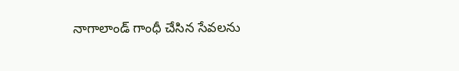నాగాలాండ్‌ గాంధీ చేసిన సేవలను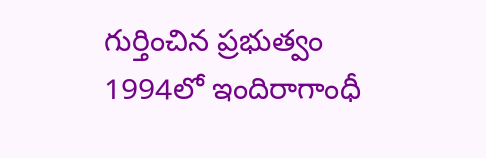గుర్తించిన ప్రభుత్వం 1994లో ఇందిరాగాంధీ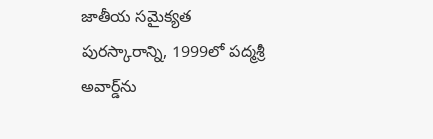జాతీయ సమైక్యత పురస్కారాన్ని, 1999లో పద్మశ్రీ అవార్డ్‌ను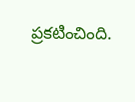ప్రకటించింది.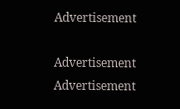Advertisement

Advertisement
Advertisement